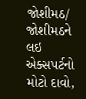જોશીમઠ/
જોશીમઠને લઇ એક્સપર્ટનો મોટો દાવો,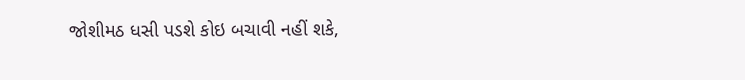જોશીમઠ ધસી પડશે કોઇ બચાવી નહીં શકે,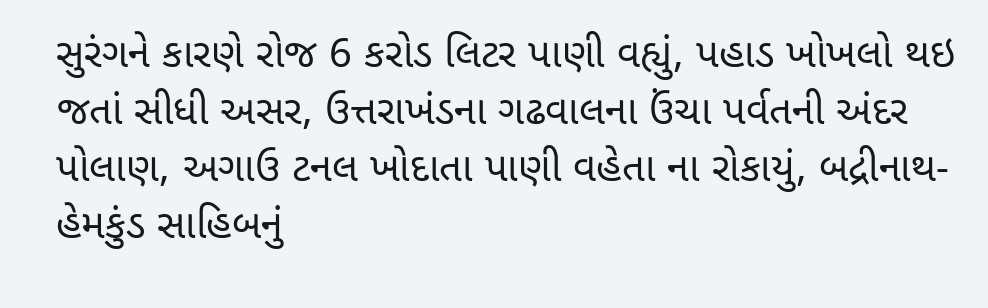સુરંગને કારણે રોજ 6 કરોડ લિટર પાણી વહ્યું, પહાડ ખોખલો થઇ જતાં સીધી અસર, ઉત્તરાખંડના ગઢવાલના ઉંચા પર્વતની અંદર પોલાણ, અગાઉ ટનલ ખોદાતા પાણી વહેતા ના રોકાયું, બદ્રીનાથ-હેમકુંડ સાહિબનું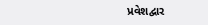પ્રવેશદ્વાર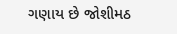ગણાય છે જોશીમઠ